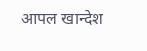आपल खान्देश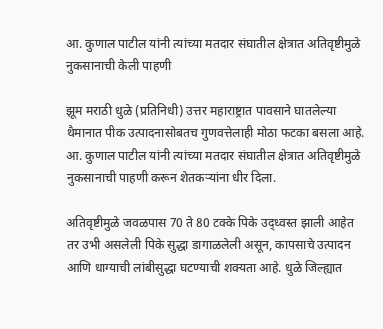आ. कुणाल पाटील यांनी त्यांच्या मतदार संघातील क्षेत्रात अतिवृष्टीमुळे नुकसानाची केली पाहणी

झूम मराठी धुळे (प्रतिनिधी) उत्तर महाराष्ट्रात पावसाने घातलेल्या थैमानात पीक उत्पादनासोबतच गुणवत्तेलाही मोठा फटका बसला आहे. आ. कुणाल पाटील यांनी त्यांच्या मतदार संघातील क्षेत्रात अतिवृष्टीमुळे नुकसानाची पाहणी करून शेतकऱ्यांना धीर दिला.

अतिवृष्टीमुळे जवळपास 70 ते 80 टक्के पिके उद्‍ध्वस्त झाली आहेत तर उभी असलेली पिके सुद्धा डागाळलेली असून, कापसाचे उत्पादन आणि धाग्याची लांबीसुद्धा घटण्याची शक्यता आहे. धुळे जिल्ह्यात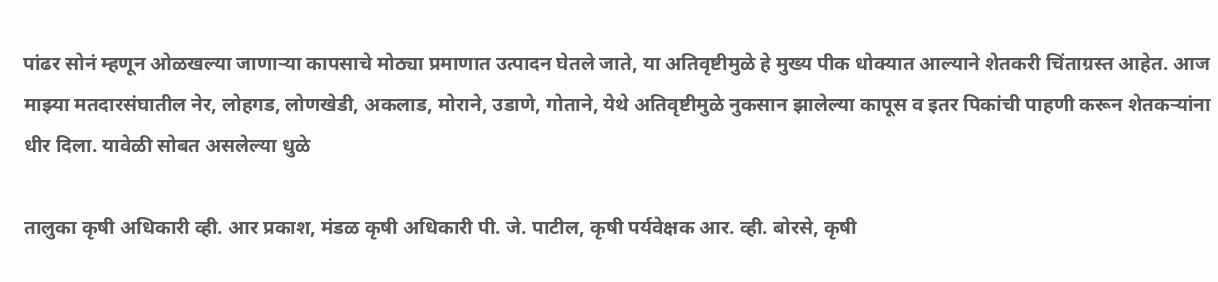पांढर सोनं म्हणून ओळखल्या जाणाऱ्या कापसाचे मोठ्या प्रमाणात उत्पादन घेतले जाते, या अतिवृष्टीमुळे हे मुख्य पीक धोक्यात आल्याने शेतकरी चिंताग्रस्त आहेत. आज माझ्या मतदारसंघातील नेर, लोहगड, लोणखेडी, अकलाड, मोराने, उडाणे, गोताने, येथे अतिवृष्टीमुळे नुकसान झालेल्या कापूस व इतर पिकांची पाहणी करून शेतकऱ्यांना धीर दिला. यावेळी सोबत असलेल्या धुळे

तालुका कृषी अधिकारी व्ही. आर प्रकाश, मंडळ कृषी अधिकारी पी. जे. पाटील, कृषी पर्यवेक्षक आर. व्ही. बोरसे, कृषी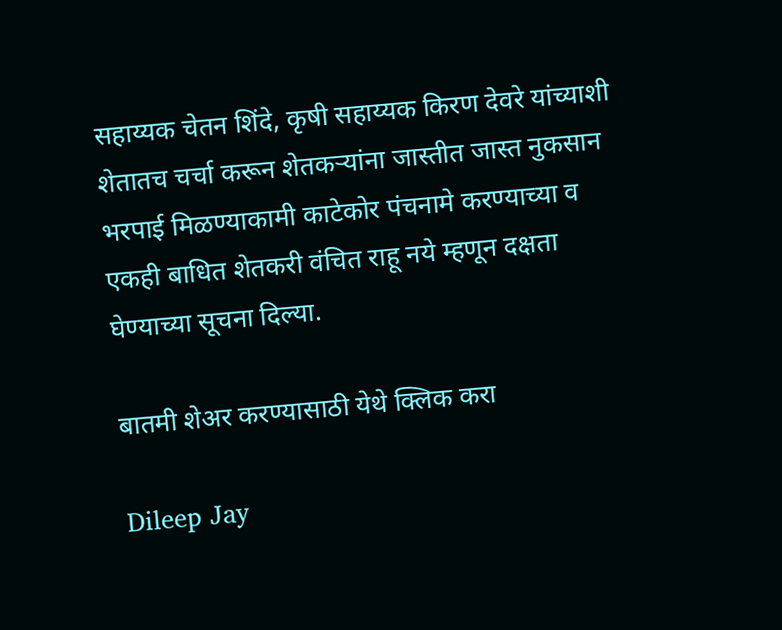सहाय्यक चेतन शिंदे, कृषी सहाय्यक किरण देवरे यांच्याशी शेतातच चर्चा करून शेतकऱ्यांना जास्तीत जास्त नुकसान भरपाई मिळण्याकामी काटेकोर पंचनामे करण्याच्या व एकही बाधित शेतकरी वंचित राहू नये म्हणून दक्षता घेण्याच्या सूचना दिल्या.

बातमी शेअर करण्यासाठी येथे क्लिक करा

Dileep Jay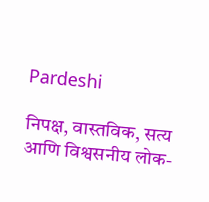Pardeshi

निपक्ष, वास्तविक, सत्य आणि विश्वसनीय लोक-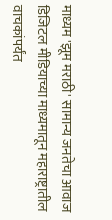माध्यम 'झूम मराठी' सामान्य जनतेचा आवाज डिजिटल मीडियाच्या माध्यमातून महाराष्ट्रातील वाचकांपर्यंत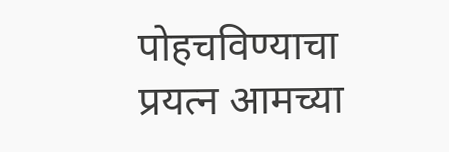पोहचविण्याचा प्रयत्न आमच्या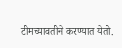टीमच्यावतीने करण्यात येतो.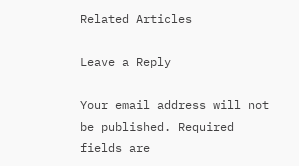Related Articles

Leave a Reply

Your email address will not be published. Required fields are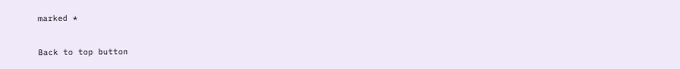marked *

Back to top button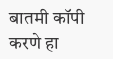बातमी कॉपी करणे हा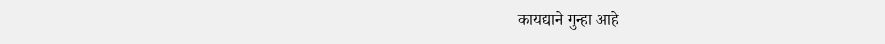कायद्याने गुन्हा आहे